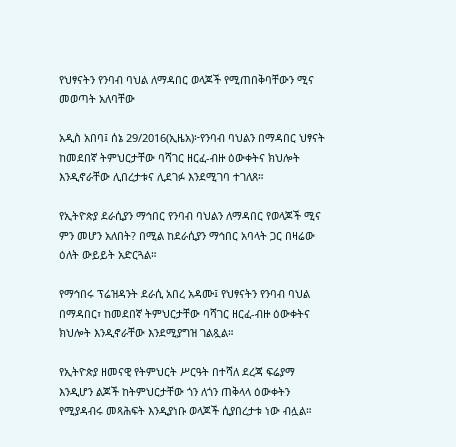የህፃናትን የንባብ ባህል ለማዳበር ወላጆች የሚጠበቅባቸውን ሚና መወጣት አለባቸው

አዲስ አበባ፤ ሰኔ 29/2016(ኢዜአ)፦የንባብ ባህልን በማዳበር ህፃናት ከመደበኛ ትምህርታቸው ባሻገር ዘርፈ-ብዙ ዕውቀትና ክህሎት እንዲኖራቸው ሊበረታቱና ሊደገፉ እንደሚገባ ተገለጸ።

የኢትዮጵያ ደራሲያን ማኅበር የንባብ ባህልን ለማዳበር የወላጆች ሚና ምን መሆን አለበት? በሚል ከደራሲያን ማኅበር አባላት ጋር በዛሬው ዕለት ውይይት አድርጓል።

የማኅበሩ ፕሬዝዳንት ደራሲ አበረ አዳሙ፤ የህፃናትን የንባብ ባህል በማዳበር፣ ከመደበኛ ትምህርታቸው ባሻገር ዘርፈ-ብዙ ዕውቀትና ክህሎት እንዲኖራቸው እንደሚያግዝ ገልጿል።

የኢትዮጵያ ዘመናዊ የትምህርት ሥርዓት በተሻለ ደረጃ ፍሬያማ እንዲሆን ልጆች ከትምህርታቸው ጎን ለጎን ጠቅላላ ዕውቀትን የሚያዳብሩ መጻሕፍት እንዲያነቡ ወላጆች ሲያበረታቱ ነው ብሏል።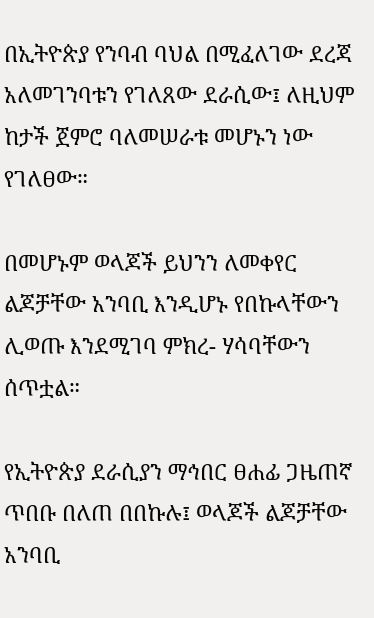በኢትዮጵያ የንባብ ባህል በሚፈለገው ደረጃ አለመገንባቱን የገለጸው ደራሲው፤ ለዚህም ከታች ጀምሮ ባለመሠራቱ መሆኑን ነው የገለፀው።

በመሆኑም ወላጆች ይህንን ለመቀየር ልጆቻቸው አንባቢ እንዲሆኑ የበኩላቸውን ሊወጡ እንደሚገባ ምክረ- ሃሳባቸውን ሰጥቷል።

የኢትዮጵያ ደራሲያን ማኅበር ፀሐፊ ጋዜጠኛ ጥበቡ በለጠ በበኩሉ፤ ወላጆች ልጆቻቸው አንባቢ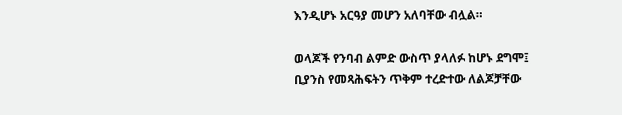እንዲሆኑ አርዓያ መሆን አለባቸው ብሏል።

ወላጆች የንባብ ልምድ ውስጥ ያላለፉ ከሆኑ ደግሞ፤ ቢያንስ የመጻሕፍትን ጥቅም ተረድተው ለልጆቻቸው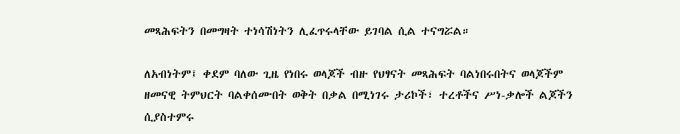መጻሕፍትን በመግዛት ተነሳሽነትን ሊፈጥሩላቸው ይገባል ሲል ተናግሯል።

ለአብነትም፤ ቀደም ባለው ጊዜ የነበሩ ወላጆች ብዙ የህፃናት መጻሕፍት ባልነበሩበትና ወላጆችም ዘመናዊ ትምህርት ባልቀሰሙበት ወቅት በቃል በሚነገሩ ታሪኮች፣ ተረቶችና ሥነ-ቃሎች ልጆችን ሲያስተምሩ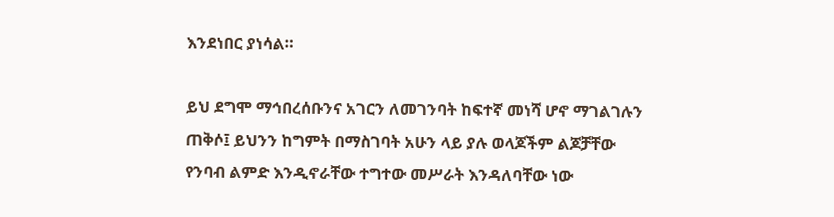እንደነበር ያነሳል።

ይህ ደግሞ ማኅበረሰቡንና አገርን ለመገንባት ከፍተኛ መነሻ ሆኖ ማገልገሉን ጠቅሶ፤ ይህንን ከግምት በማስገባት አሁን ላይ ያሉ ወላጆችም ልጆቻቸው የንባብ ልምድ እንዲኖራቸው ተግተው መሥራት እንዳለባቸው ነው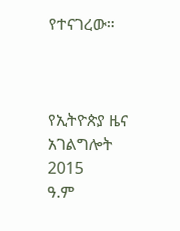የተናገረው።



የኢትዮጵያ ዜና አገልግሎት
2015
ዓ.ም